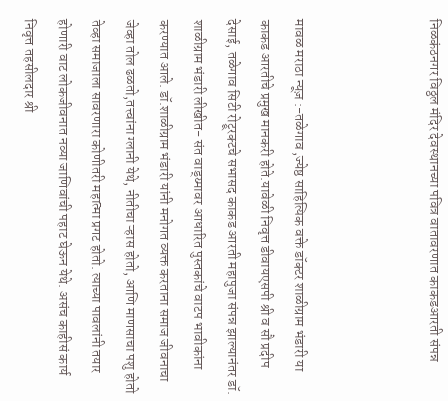निळकंठनगर विठ्ठल मंदिर देवस्थानच्या पवित्र वातावरणात काकडआरती संपन्न



मावळ मराठा न्यूज़ :-तळेगाव ,ज्येष्ठ साहित्यिक वक्ते डॉक्टर शाळीग्राम भंडारी या काकड आरतीचे प्रमुख मानकरी होते.यावेळी निवृत्त डीवायएसपी श्री व सौ प्रदीप देसाई, तळेगाव सिटी रोट्रूरक्टचे सभासद काकड आरती महापुजा संपन्न झाल्यानंतर डॉ. शाळीग्राम भंडारी लीखीत- संत वाड्य्मावर आधारित पुस्तकांचे वाटप भावीकांना करण्यात आले. डॉ.शाळीग्राम भंडारी यांनी मनोगत व्यक्त करताना समाज जीवनाचा जेव्हा तोल ढळतो,तत्त्वांना ग्लानी येथे, नीतीचा ऱ्हास होतो, आणि माणसाचा पशु होतो तेव्हा समाजाला सावरणारा कोणीतरी महात्मा प्रगट होतो. त्याच्या पावलांनी तयार होणारी वाट लोकजीवनात नव्या जाणिवांची पहाट घेऊन येथे. असंच काहीसं कार्य निवृत्त तहसीलदार श्री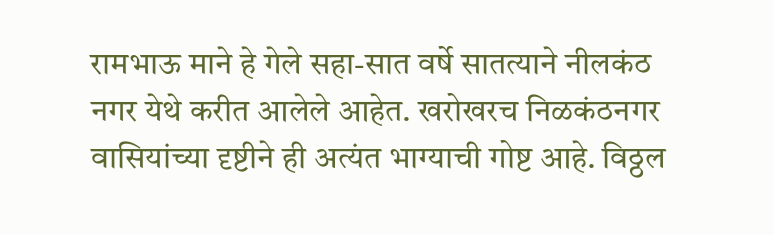रामभाऊ माने हे गेले सहा-सात वर्षे सातत्याने नीलकंठ नगर येथे करीत आलेले आहेत. खरोखरच निळकंठनगर वासियांच्या दृष्टीने ही अत्यंत भाग्याची गोष्ट आहे. विठ्ठल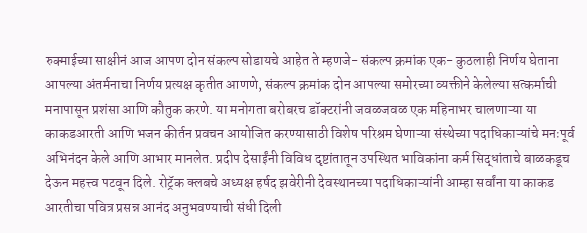रुक्माईच्या साक्षीनं आज आपण दोन संकल्प सोडायचे आहेत ते म्हणजे- संकल्प क्रमांक एक- कुठलाही निर्णय घेताना आपल्या अंतर्मनाचा निर्णय प्रत्यक्ष कृतीत आणणे, संकल्प क्रमांक दोन आपल्या समोरच्या व्यक्तीने केलेल्या सत्कर्माची मनापासून प्रशंसा आणि कौतुक करणे. या मनोगता बरोबरच डॉक्टरांनी जवळजवळ एक महिनाभर चालणाऱ्या या काकडआरती आणि भजन कीर्तन प्रवचन आयोजित करण्यासाठी विशेष परिश्रम घेणाऱ्या संस्थेच्या पदाधिकाऱ्यांचे मनःपूर्व अभिनंदन केले आणि आभार मानलेत. प्रदीप देसाईंनी विविध दृष्टांतातून उपस्थित भाविकांना कर्म सिद्धांताचे बाळकडूच देऊन महत्त्व पटवून दिले. रोट्रॅक क्लबचे अध्यक्ष हर्षद झवेरीनी देवस्थानच्या पदाधिकाऱ्यांनी आम्हा सर्वांना या काकड आरतीचा पवित्र प्रसन्न आनंद अनुभवण्याची संधी दिली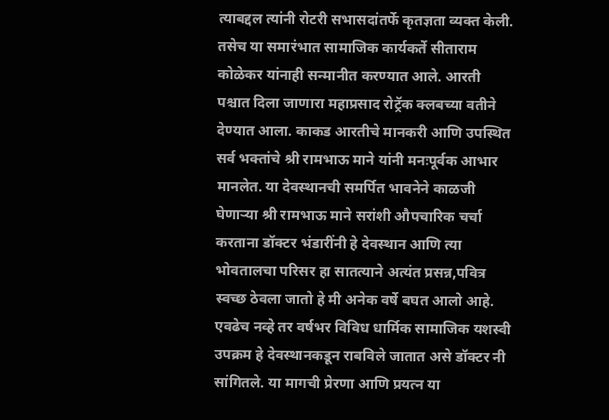त्याबद्दल त्यांनी रोटरी सभासदांतर्फे कृतज्ञता व्यक्त केली. तसेच या समारंभात सामाजिक कार्यकर्ते सीताराम कोळेकर यांनाही सन्मानीत करण्यात आले. आरती पश्चात दिला जाणारा महाप्रसाद रोट्रॅक क्लबच्या वतीने देण्यात आला. काकड आरतीचे मानकरी आणि उपस्थित सर्व भक्तांचे श्री रामभाऊ माने यांनी मनःपूर्वक आभार मानलेत. या देवस्थानची समर्पित भावनेने काळजी घेणाऱ्या श्री रामभाऊ माने सरांशी औपचारिक चर्चा करताना डॉक्टर भंडारींनी हे देवस्थान आणि त्या भोवतालचा परिसर हा सातत्याने अत्यंत प्रसन्न,पवित्र स्वच्छ ठेवला जातो हे मी अनेक वर्षे बघत आलो आहे. एवढेच नव्हे तर वर्षभर विविध धार्मिक सामाजिक यशस्वी उपक्रम हे देवस्थानकडून राबविले जातात असे डॉक्टर नी सांगितले. या मागची प्रेरणा आणि प्रयत्न या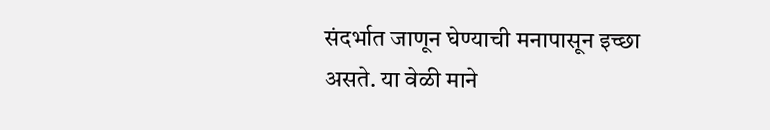संदर्भात जाणून घेण्याची मनापासून इच्छा असते. या वेळी माने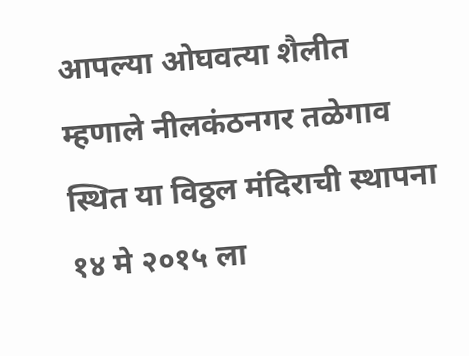आपल्या ओघवत्या शैलीत म्हणाले नीलकंठनगर तळेगाव स्थित या विठ्ठल मंदिराची स्थापना १४ मे २०१५ ला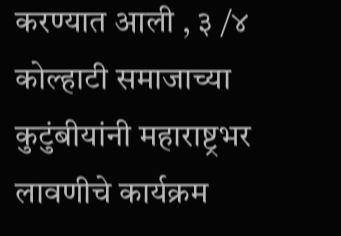करण्यात आली , ३ /४ कोल्हाटी समाजाच्या कुटुंबीयांनी महाराष्ट्रभर लावणीचे कार्यक्रम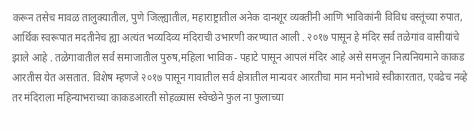करून तसेच मावळ तालुक्यातील, पुणे जिल्ह्यातील, महाराष्ट्रातील अनेक दानशूर व्यक्तींनी आणि भाविकांनी विविध वस्तूंच्या रुपात, आर्थिक स्वरूपात मदतीनेच ह्या अत्यंत भव्यदिव्य मंदिराची उभारणी करण्यात आली . २०१७ पासून हे मंदिर सर्व तळेगांव वासीयांचे झाले आहे . तळेगावातील सर्व समाजातील पुरुष,महिला भाविक- पहाटे पासून आपलं मंदिर आहे असे समजून नित्यनियमाने काकड आरतीस येत असतात. विशेष म्हणजे २०१७ पासून गावातील सर्व क्षेत्रातील मान्यवर आरतीचा मान मनोभावे स्वीकारतात, एवढेच नव्हे तर मंदिराला महिन्याभराच्या काकडआरती सोहळ्यास स्वेच्छेने फुल ना फुलाच्या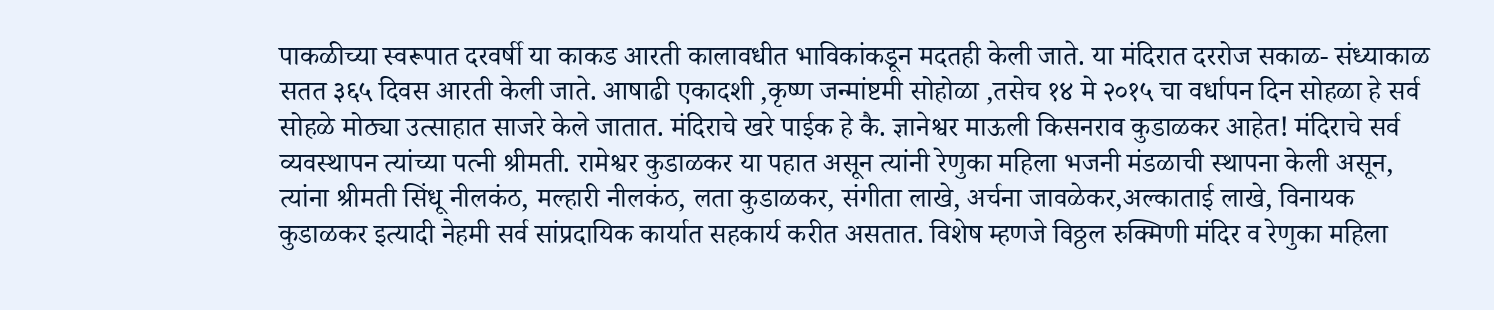पाकळीच्या स्वरूपात दरवर्षी या काकड आरती कालावधीत भाविकांकडून मदतही केली जाते. या मंदिरात दररोज सकाळ- संध्याकाळ सतत ३६५ दिवस आरती केली जाते. आषाढी एकादशी ,कृष्ण जन्मांष्टमी सोहोळा ,तसेच १४ मे २०१५ चा वर्धापन दिन सोहळा हे सर्व सोहळे मोठ्या उत्साहात साजरे केले जातात. मंदिराचे खरे पाईक हे कै. ज्ञानेश्वर माऊली किसनराव कुडाळकर आहेत! मंदिराचे सर्व व्यवस्थापन त्यांच्या पत्नी श्रीमती. रामेश्वर कुडाळकर या पहात असून त्यांनी रेणुका महिला भजनी मंडळाची स्थापना केली असून, त्यांना श्रीमती सिंधू नीलकंठ, मल्हारी नीलकंठ, लता कुडाळकर, संगीता लाखे, अर्चना जावळेकर,अल्काताई लाखे, विनायक कुडाळकर इत्यादी नेहमी सर्व सांप्रदायिक कार्यात सहकार्य करीत असतात. विशेष म्हणजे विठ्ठल रुक्मिणी मंदिर व रेणुका महिला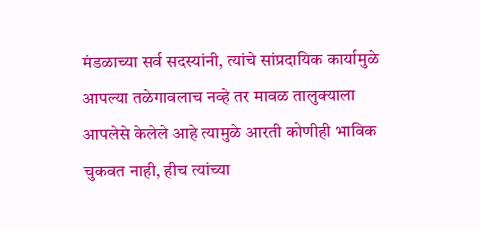मंडळाच्या सर्व सदस्यांनी, त्यांचे सांप्रदायिक कार्यामुळे आपल्या तळेगावलाच नव्हे तर मावळ तालुक्याला आपलेसे केलेले आहे त्यामुळे आरती कोणीही भाविक चुकवत नाही, हीच त्यांच्या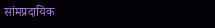सांमप्रदायिक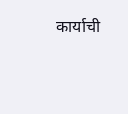कार्याची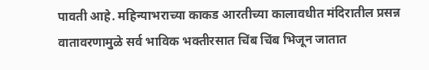पावती आहे. महिन्याभराच्या काकड आरतीच्या कालावधीत मंदिरातील प्रसन्न वातावरणामुळे सर्व भाविक भक्तीरसात चिंब चिंब भिजून जातात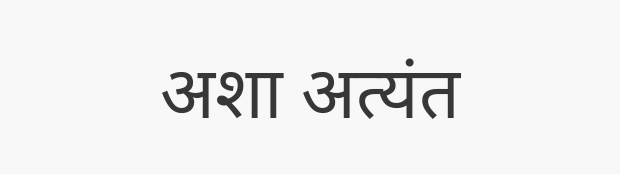अशा अत्यंत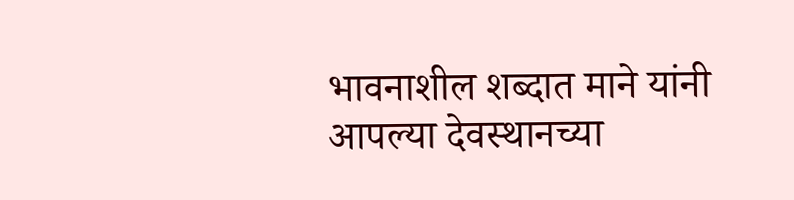भावनाशील शब्दात माने यांनी आपल्या देवस्थानच्या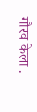गौरव केला .